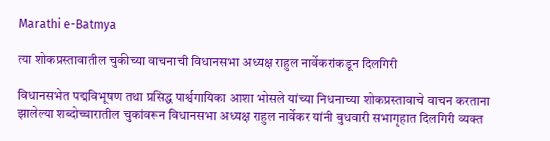Marathi e-Batmya

त्या शोकप्रस्तावातील चुकीच्या वाचनाची विधानसभा अध्यक्ष राहुल नार्वेकरांकडून दिलगिरी

विधानसभेत पद्मविभूषण तथा प्रसिद्ध पार्श्वगायिका आशा भोसले यांच्या निधनाच्या शोकप्रस्तावाचे वाचन करताना झालेल्या शब्दोच्चारातील चुकांवरून विधानसभा अध्यक्ष राहुल नार्वेकर यांनी बुधवारी सभागृहात दिलगिरी व्यक्त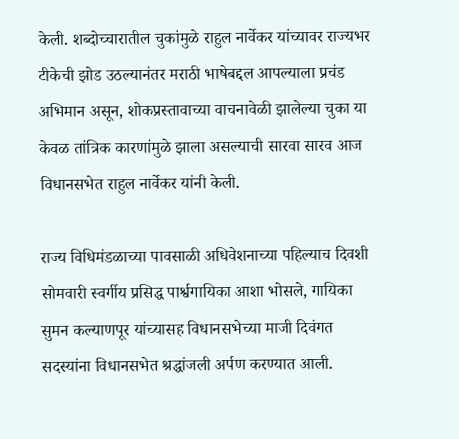केली. शब्दोच्चारातील चुकांमुळे राहुल नार्वेकर यांच्यावर राज्यभर टीकेची झोड उठल्यानंतर मराठी भाषेबद्दल आपल्याला प्रचंड अभिमान असून, शोकप्रस्तावाच्या वाचनावेळी झालेल्या चुका या केवळ तांत्रिक कारणांमुळे झाला असल्याची सारवा सारव आज विधानसभेत राहुल नार्वेकर यांनी केली.

राज्य विधिमंडळाच्या पावसाळी अधिवेशनाच्या पहिल्याच दिवशी सोमवारी स्वर्गीय प्रसिद्ध पार्श्वगायिका आशा भोसले, गायिका सुमन कल्याणपूर यांच्यासह विधानसभेच्या माजी दिवंगत सदस्यांना विधानसभेत श्रद्धांजली अर्पण करण्यात आली.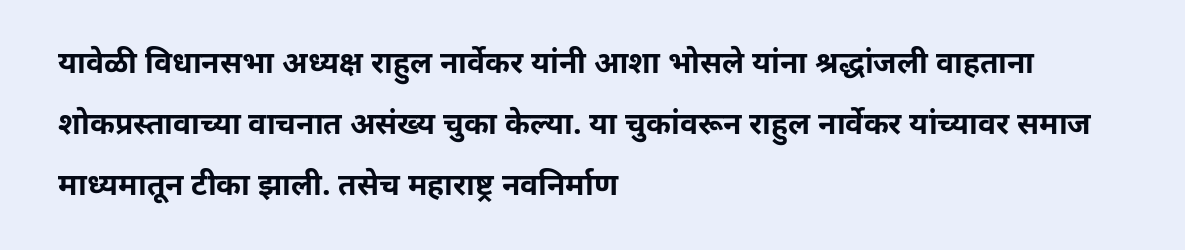यावेळी विधानसभा अध्यक्ष राहुल नार्वेकर यांनी आशा भोसले यांना श्रद्धांजली वाहताना शोकप्रस्तावाच्या वाचनात असंख्य चुका केल्या. या चुकांवरून राहुल नार्वेकर यांच्यावर समाज माध्यमातून टीका झाली. तसेच महाराष्ट्र नवनिर्माण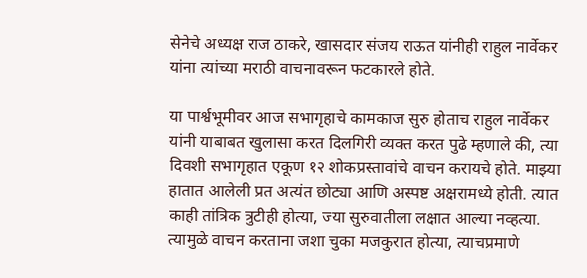सेनेचे अध्यक्ष राज ठाकरे, खासदार संजय राऊत यांनीही राहुल नार्वेकर यांना त्यांच्या मराठी वाचनावरून फटकारले होते.

या पार्श्वभूमीवर आज सभागृहाचे कामकाज सुरु होताच राहुल नार्वेकर यांनी याबाबत खुलासा करत दिलगिरी व्यक्त करत पुढे म्हणाले की, त्या दिवशी सभागृहात एकूण १२ शोकप्रस्तावांचे वाचन करायचे होते. माझ्या हातात आलेली प्रत अत्यंत छोट्या आणि अस्पष्ट अक्षरामध्ये होती. त्यात काही तांत्रिक त्रुटीही होत्या, ज्या सुरुवातीला लक्षात आल्या नव्हत्या. त्यामुळे वाचन करताना जशा चुका मजकुरात होत्या, त्याचप्रमाणे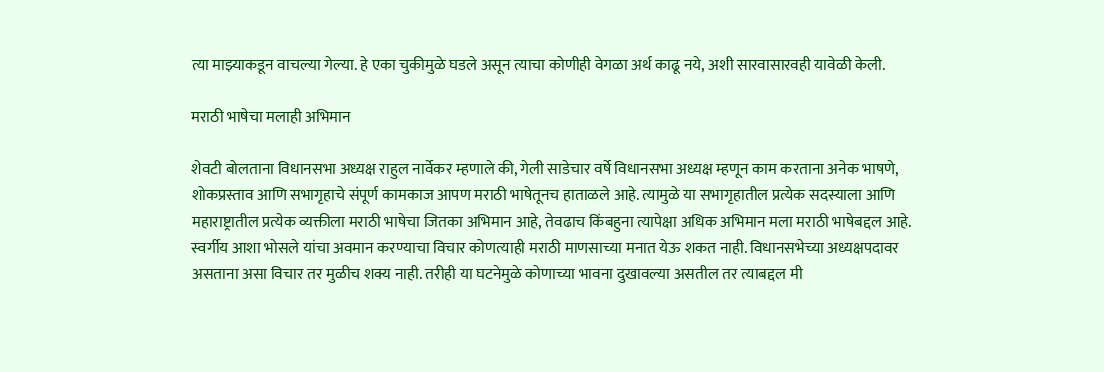त्या माझ्याकडून वाचल्या गेल्या. हे एका चुकीमुळे घडले असून त्याचा कोणीही वेगळा अर्थ काढू नये, अशी सारवासारवही यावेळी केली.

मराठी भाषेचा मलाही अभिमान

शेवटी बोलताना विधानसभा अध्यक्ष राहुल नार्वेकर म्हणाले की, गेली साडेचार वर्षे विधानसभा अध्यक्ष म्हणून काम करताना अनेक भाषणे, शोकप्रस्ताव आणि सभागृहाचे संपूर्ण कामकाज आपण मराठी भाषेतूनच हाताळले आहे. त्यामुळे या सभागृहातील प्रत्येक सदस्याला आणि महाराष्ट्रातील प्रत्येक व्यक्तीला मराठी भाषेचा जितका अभिमान आहे, तेवढाच किंबहुना त्यापेक्षा अधिक अभिमान मला मराठी भाषेबद्दल आहे. स्वर्गीय आशा भोसले यांचा अवमान करण्याचा विचार कोणत्याही मराठी माणसाच्या मनात येऊ शकत नाही. विधानसभेच्या अध्यक्षपदावर असताना असा विचार तर मुळीच शक्य नाही. तरीही या घटनेमुळे कोणाच्या भावना दुखावल्या असतील तर त्याबद्दल मी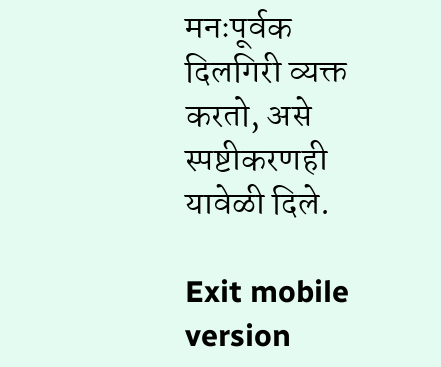मनःपूर्वक दिलगिरी व्यक्त करतो, असे स्पष्टीकरणही यावेळी दिले.

Exit mobile version